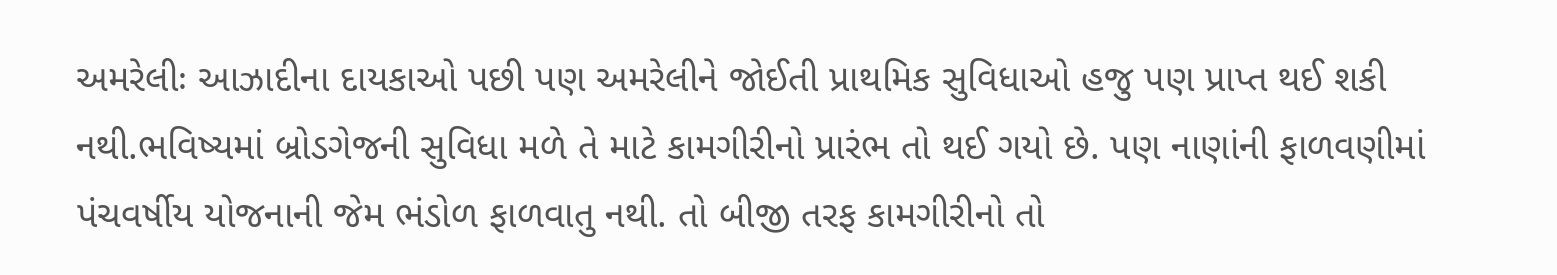અમરેલીઃ આઝાદીના દાયકાઓ પછી પણ અમરેલીને જોઈતી પ્રાથમિક સુવિધાઓ હજુ પણ પ્રાપ્ત થઈ શકી નથી.ભવિષ્યમાં બ્રોડગેજની સુવિધા મળે તે માટે કામગીરીનો પ્રારંભ તો થઈ ગયો છે. પણ નાણાંની ફાળવણીમાં પંચવર્ષીય યોજનાની જેમ ભંડોળ ફાળવાતુ નથી. તો બીજી તરફ કામગીરીનો તો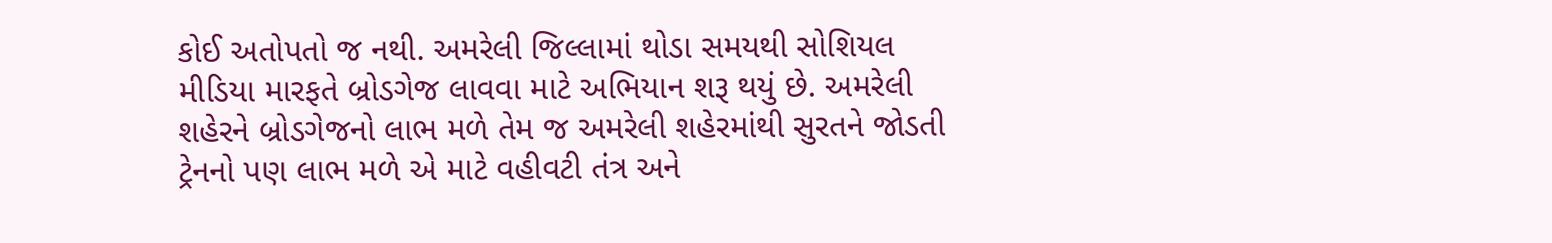કોઈ અતોપતો જ નથી. અમરેલી જિલ્લામાં થોડા સમયથી સોશિયલ મીડિયા મારફતે બ્રોડગેજ લાવવા માટે અભિયાન શરૂ થયું છે. અમરેલી શહેરને બ્રોડગેજનો લાભ મળે તેમ જ અમરેલી શહેરમાંથી સુરતને જોડતી ટ્રેનનો પણ લાભ મળે એ માટે વહીવટી તંત્ર અને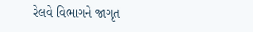રેલવે વિભાગને જાગૃત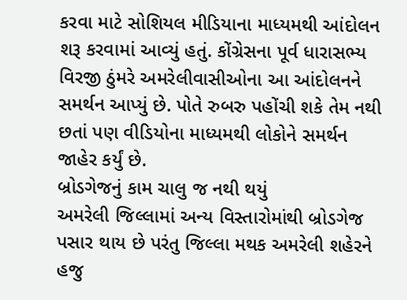કરવા માટે સોશિયલ મીડિયાના માધ્યમથી આંદોલન શરૂ કરવામાં આવ્યું હતું. કોંગ્રેસના પૂર્વ ધારાસભ્ય વિરજી ઠુંમરે અમરેલીવાસીઓના આ આંદોલનને સમર્થન આપ્યું છે. પોતે રુબરુ પહોંચી શકે તેમ નથી છતાં પણ વીડિયોના માધ્યમથી લોકોને સમર્થન જાહેર કર્યું છે.
બ્રોડગેજનું કામ ચાલુ જ નથી થયું
અમરેલી જિલ્લામાં અન્ય વિસ્તારોમાંથી બ્રોડગેજ પસાર થાય છે પરંતુ જિલ્લા મથક અમરેલી શહેરને હજુ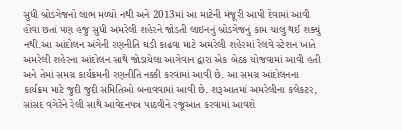સુધી બ્રોડગેજનો લાભ મળ્યો નથી અને 2013માં આ માટેની મંજૂરી આપી દેવામાં આવી હોવા છતાં પણ હજુ સુધી અમરેલી શહેરને જોડતી લાઇનનું બ્રોડગેજનું કામ ચાલુ થઈ શક્યું નથી.આ આંદોલન અંગેની રણનીતિ ઘડી કાઢવા માટે અમરેલી શહેરમાં રેલવે સ્ટેશન ખાતે અમરેલી શહેરના આંદોલન સાથે જોડાયેલા આગેવાન દ્વારા એક બેઠક યોજવામાં આવી હતી અને તેમાં સમગ્ર કાર્યક્રમની રણનીતિ નક્કી કરવામાં આવી છે. આ સમગ્ર આંદોલનના કાર્યક્રમ માટે જુદી જુદી સમિતિઓ બનાવવામાં આવી છે. શરૂઆતમાં અમરેલીના કલેકટર, સાંસદ વગેરેને રેલી સાથે આવેદનપત્ર પાઠવીને રજૂઆત કરવામાં આવશે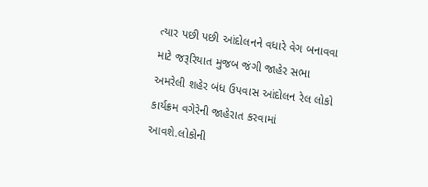ત્યાર પછી પછી આંદોલનને વધારે વેગ બનાવવા માટે જરૂરિયાત મુજબ જંગી જાહેર સભા અમરેલી શહેર બંધ ઉપવાસ આંદોલન રેલ લોકો કાર્યક્રમ વગેરેની જાહેરાત કરવામાં આવશે.લોકોની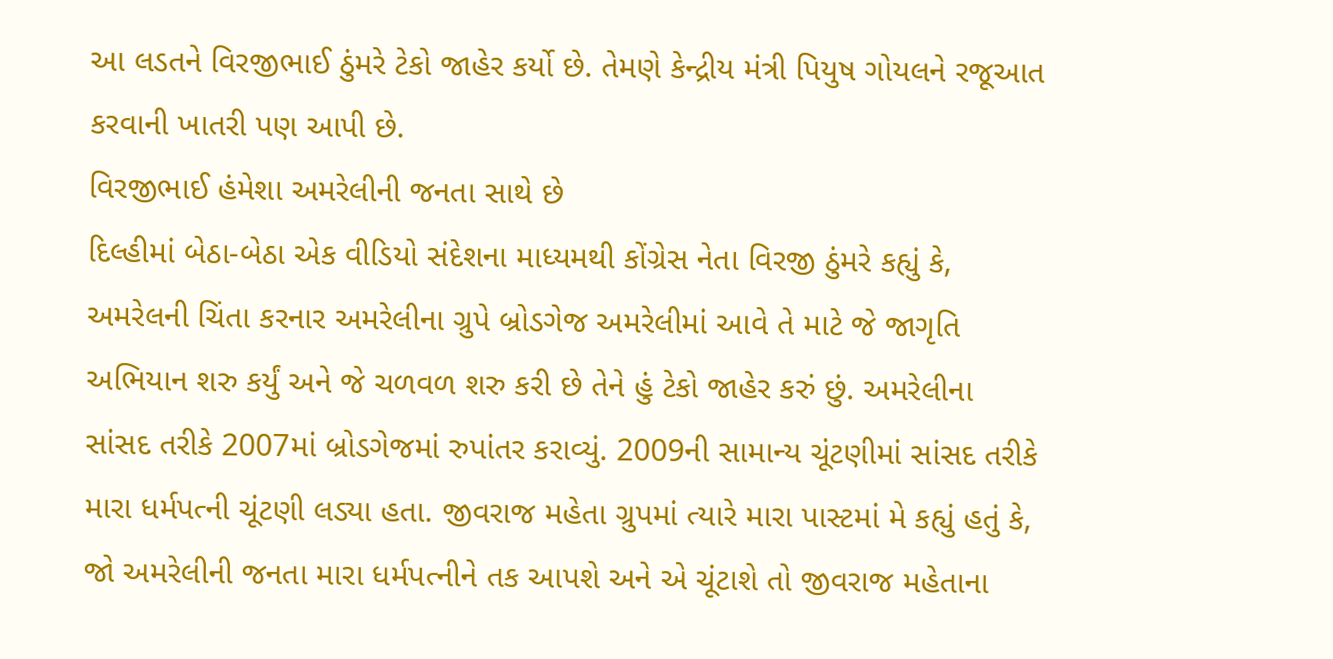આ લડતને વિરજીભાઈ ઠુંમરે ટેકો જાહેર કર્યો છે. તેમણે કેન્દ્રીય મંત્રી પિયુષ ગોયલને રજૂઆત કરવાની ખાતરી પણ આપી છે.
વિરજીભાઈ હંમેશા અમરેલીની જનતા સાથે છે
દિલ્હીમાં બેઠા-બેઠા એક વીડિયો સંદેશના માધ્યમથી કોંગ્રેસ નેતા વિરજી ઠુંમરે કહ્યું કે, અમરેલની ચિંતા કરનાર અમરેલીના ગ્રુપે બ્રોડગેજ અમરેલીમાં આવે તે માટે જે જાગૃતિ અભિયાન શરુ કર્યું અને જે ચળવળ શરુ કરી છે તેને હું ટેકો જાહેર કરું છું. અમરેલીના સાંસદ તરીકે 2007માં બ્રોડગેજમાં રુપાંતર કરાવ્યું. 2009ની સામાન્ય ચૂંટણીમાં સાંસદ તરીકે મારા ધર્મપત્ની ચૂંટણી લડ્યા હતા. જીવરાજ મહેતા ગ્રુપમાં ત્યારે મારા પાસ્ટમાં મે કહ્યું હતું કે, જો અમરેલીની જનતા મારા ધર્મપત્નીને તક આપશે અને એ ચૂંટાશે તો જીવરાજ મહેતાના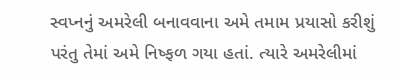સ્વપ્નનું અમરેલી બનાવવાના અમે તમામ પ્રયાસો કરીશું પરંતુ તેમાં અમે નિષ્ફળ ગયા હતાં. ત્યારે અમરેલીમાં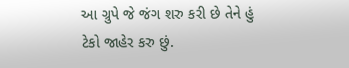આ ગ્રુપે જે જંગ શરુ કરી છે તેને હું ટેકો જાહેર કરુ છું.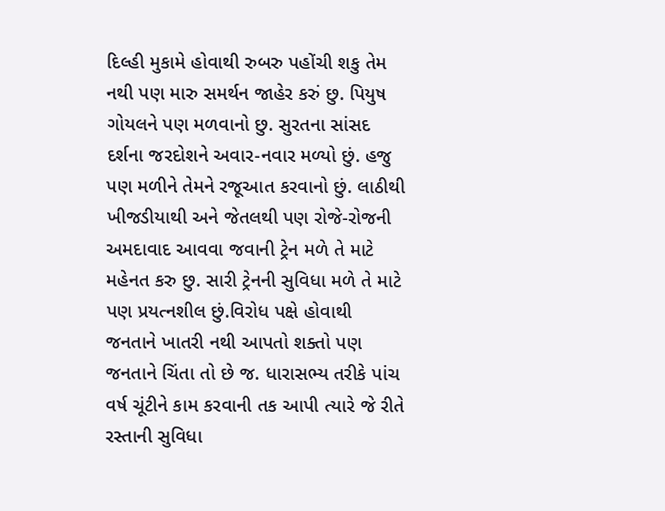દિલ્હી મુકામે હોવાથી રુબરુ પહોંચી શકુ તેમ નથી પણ મારુ સમર્થન જાહેર કરું છુ. પિયુષ ગોયલને પણ મળવાનો છુ. સુરતના સાંસદ દર્શના જરદોશને અવાર-નવાર મળ્યો છું. હજુ પણ મળીને તેમને રજૂઆત કરવાનો છું. લાઠીથી ખીજડીયાથી અને જેતલથી પણ રોજે-રોજની અમદાવાદ આવવા જવાની ટ્રેન મળે તે માટે મહેનત કરુ છુ. સારી ટ્રેનની સુવિધા મળે તે માટે પણ પ્રયત્નશીલ છું.વિરોધ પક્ષે હોવાથી જનતાને ખાતરી નથી આપતો શક્તો પણ જનતાને ચિંતા તો છે જ. ધારાસભ્ય તરીકે પાંચ વર્ષ ચૂંટીને કામ કરવાની તક આપી ત્યારે જે રીતે રસ્તાની સુવિધા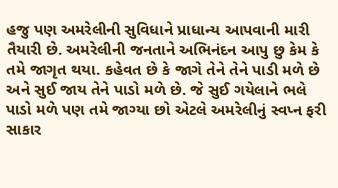હજુ પણ અમરેલીની સુવિધાને પ્રાધાન્ય આપવાની મારી તૈયારી છે. અમરેલીની જનતાને અભિનંદન આપુ છુ કેમ કે તમે જાગૃત થયા. કહેવત છે કે જાગે તેને તેને પાડી મળે છે અને સુઈ જાય તેને પાડો મળે છે. જે સુઈ ગયેલાને ભલે પાડો મળે પણ તમે જાગ્યા છો એટલે અમરેલીનું સ્વપ્ન ફરી સાકાર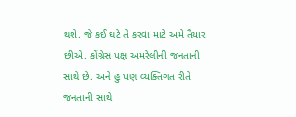થશે. જે કઈ ઘટે તે કરવા માટે અમે તૈયાર છીએ. કોંગ્રેસ પક્ષ અમરેલીની જનતાની સાથે છે. અને હુ પણ વ્યક્તિગત રીતે જનતાની સાથે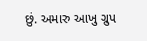છું. અમારુ આખુ ગ્રુપ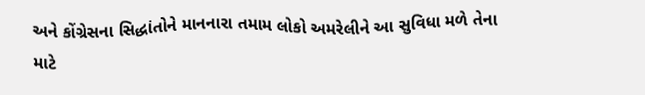અને કોંગ્રેસના સિદ્ધાંતોને માનનારા તમામ લોકો અમરેલીને આ સુવિધા મળે તેના માટે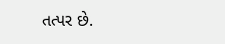તત્પર છે.